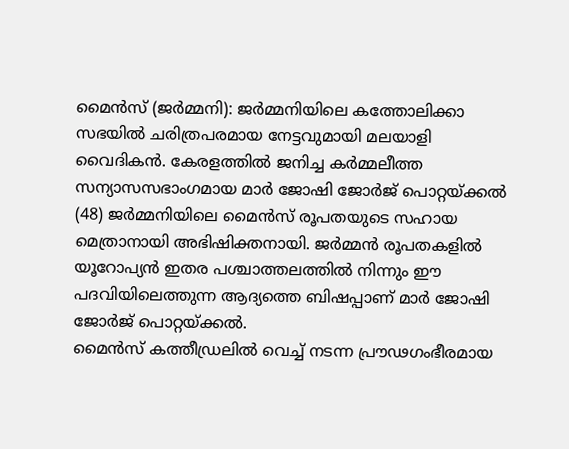മൈൻസ് (ജർമ്മനി): ജർമ്മനിയിലെ കത്തോലിക്കാ സഭയിൽ ചരിത്രപരമായ നേട്ടവുമായി മലയാളി വൈദികൻ. കേരളത്തിൽ ജനിച്ച കർമ്മലീത്ത സന്യാസസഭാംഗമായ മാർ ജോഷി ജോർജ് പൊറ്റയ്ക്കൽ (48) ജർമ്മനിയിലെ മൈൻസ് രൂപതയുടെ സഹായ മെത്രാനായി അഭിഷിക്തനായി. ജർമ്മൻ രൂപതകളിൽ യൂറോപ്യൻ ഇതര പശ്ചാത്തലത്തിൽ നിന്നും ഈ പദവിയിലെത്തുന്ന ആദ്യത്തെ ബിഷപ്പാണ് മാർ ജോഷി ജോർജ് പൊറ്റയ്ക്കൽ.
മൈൻസ് കത്തീഡ്രലിൽ വെച്ച് നടന്ന പ്രൗഢഗംഭീരമായ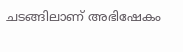ചടങ്ങിലാണ് അഭിഷേകം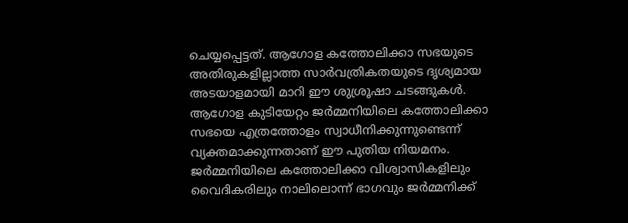ചെയ്യപ്പെട്ടത്. ആഗോള കത്തോലിക്കാ സഭയുടെ അതിരുകളില്ലാത്ത സാർവത്രികതയുടെ ദൃശ്യമായ അടയാളമായി മാറി ഈ ശുശ്രൂഷാ ചടങ്ങുകൾ.
ആഗോള കുടിയേറ്റം ജർമ്മനിയിലെ കത്തോലിക്കാ സഭയെ എത്രത്തോളം സ്വാധീനിക്കുന്നുണ്ടെന്ന് വ്യക്തമാക്കുന്നതാണ് ഈ പുതിയ നിയമനം. ജർമ്മനിയിലെ കത്തോലിക്കാ വിശ്വാസികളിലും വൈദികരിലും നാലിലൊന്ന് ഭാഗവും ജർമ്മനിക്ക്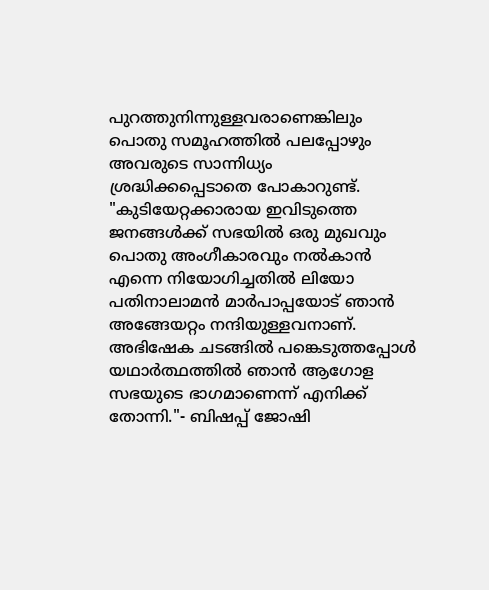പുറത്തുനിന്നുള്ളവരാണെങ്കിലും പൊതു സമൂഹത്തിൽ പലപ്പോഴും അവരുടെ സാന്നിധ്യം ശ്രദ്ധിക്കപ്പെടാതെ പോകാറുണ്ട്.
"കുടിയേറ്റക്കാരായ ഇവിടുത്തെ ജനങ്ങൾക്ക് സഭയിൽ ഒരു മുഖവും പൊതു അംഗീകാരവും നൽകാൻ എന്നെ നിയോഗിച്ചതിൽ ലിയോ പതിനാലാമൻ മാർപാപ്പയോട് ഞാൻ അങ്ങേയറ്റം നന്ദിയുള്ളവനാണ്. അഭിഷേക ചടങ്ങിൽ പങ്കെടുത്തപ്പോൾ യഥാർത്ഥത്തിൽ ഞാൻ ആഗോള സഭയുടെ ഭാഗമാണെന്ന് എനിക്ക് തോന്നി."- ബിഷപ്പ് ജോഷി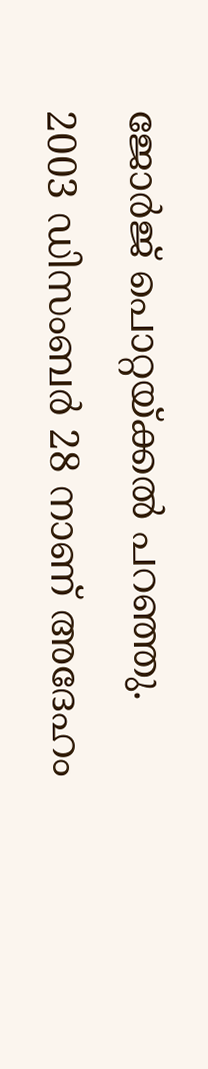ജോർജ് പൊറ്റയ്ക്കൽ പറഞ്ഞു.
2003 ഡിസംബർ 28 നാണ് അദേഹം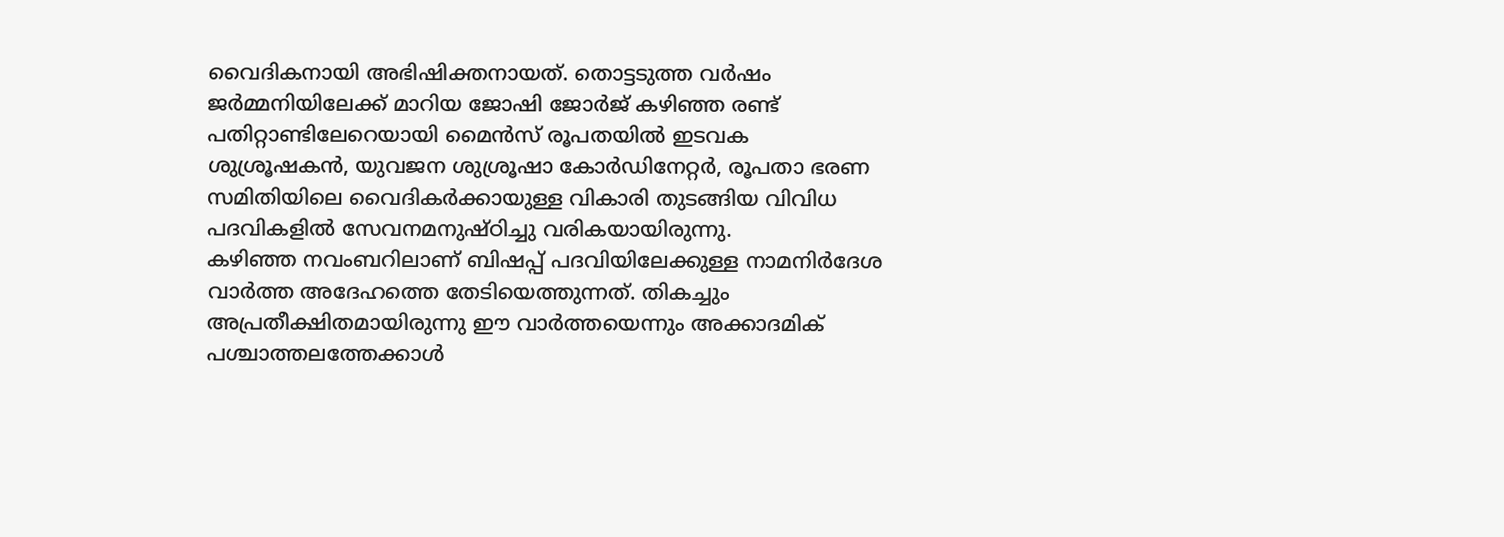വൈദികനായി അഭിഷിക്തനായത്. തൊട്ടടുത്ത വർഷം ജർമ്മനിയിലേക്ക് മാറിയ ജോഷി ജോർജ് കഴിഞ്ഞ രണ്ട് പതിറ്റാണ്ടിലേറെയായി മൈൻസ് രൂപതയിൽ ഇടവക ശുശ്രൂഷകൻ, യുവജന ശുശ്രൂഷാ കോർഡിനേറ്റർ, രൂപതാ ഭരണ സമിതിയിലെ വൈദികർക്കായുള്ള വികാരി തുടങ്ങിയ വിവിധ പദവികളിൽ സേവനമനുഷ്ഠിച്ചു വരികയായിരുന്നു.
കഴിഞ്ഞ നവംബറിലാണ് ബിഷപ്പ് പദവിയിലേക്കുള്ള നാമനിർദേശ വാർത്ത അദേഹത്തെ തേടിയെത്തുന്നത്. തികച്ചും അപ്രതീക്ഷിതമായിരുന്നു ഈ വാർത്തയെന്നും അക്കാദമിക് പശ്ചാത്തലത്തേക്കാൾ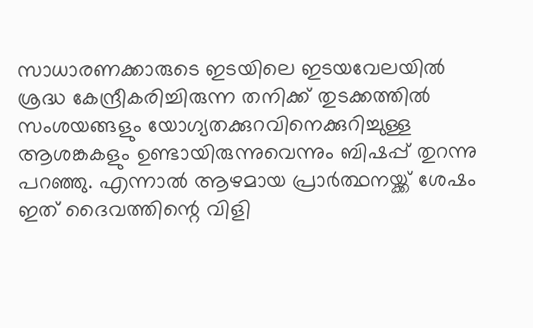സാധാരണക്കാരുടെ ഇടയിലെ ഇടയവേലയിൽ ശ്രദ്ധ കേന്ദ്രീകരിച്ചിരുന്ന തനിക്ക് തുടക്കത്തിൽ സംശയങ്ങളും യോഗ്യതക്കുറവിനെക്കുറിച്ചുള്ള ആശങ്കകളും ഉണ്ടായിരുന്നുവെന്നും ബിഷപ്പ് തുറന്നു പറഞ്ഞു. എന്നാൽ ആഴമായ പ്രാർത്ഥനയ്ക്ക് ശേഷം ഇത് ദൈവത്തിന്റെ വിളി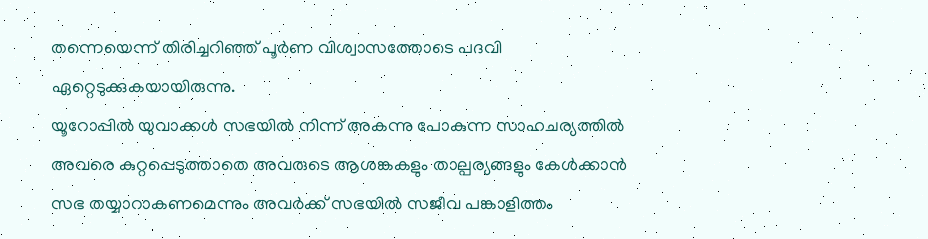തന്നെയെന്ന് തിരിച്ചറിഞ്ഞ് പൂർണ വിശ്വാസത്തോടെ പദവി ഏറ്റെടുക്കുകയായിരുന്നു.
യൂറോപ്പിൽ യുവാക്കൾ സഭയിൽ നിന്ന് അകന്നു പോകുന്ന സാഹചര്യത്തിൽ അവരെ കുറ്റപ്പെടുത്താതെ അവരുടെ ആശങ്കകളും താല്പര്യങ്ങളും കേൾക്കാൻ സഭ തയ്യാറാകണമെന്നും അവർക്ക് സഭയിൽ സജീവ പങ്കാളിത്തം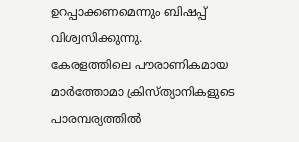ഉറപ്പാക്കണമെന്നും ബിഷപ്പ് വിശ്വസിക്കുന്നു.
കേരളത്തിലെ പൗരാണികമായ മാർത്തോമാ ക്രിസ്ത്യാനികളുടെ പാരമ്പര്യത്തിൽ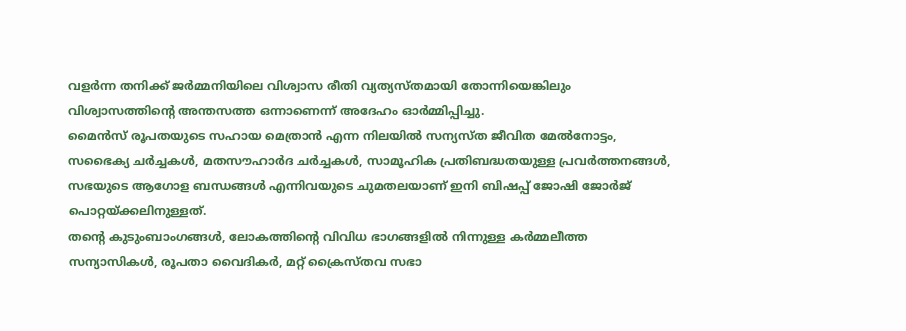വളർന്ന തനിക്ക് ജർമ്മനിയിലെ വിശ്വാസ രീതി വ്യത്യസ്തമായി തോന്നിയെങ്കിലും വിശ്വാസത്തിന്റെ അന്തസത്ത ഒന്നാണെന്ന് അദേഹം ഓർമ്മിപ്പിച്ചു.
മൈൻസ് രൂപതയുടെ സഹായ മെത്രാൻ എന്ന നിലയിൽ സന്യസ്ത ജീവിത മേൽനോട്ടം, സഭൈക്യ ചർച്ചകൾ, മതസൗഹാർദ ചർച്ചകൾ, സാമൂഹിക പ്രതിബദ്ധതയുള്ള പ്രവർത്തനങ്ങൾ, സഭയുടെ ആഗോള ബന്ധങ്ങൾ എന്നിവയുടെ ചുമതലയാണ് ഇനി ബിഷപ്പ് ജോഷി ജോർജ് പൊറ്റയ്ക്കലിനുള്ളത്.
തന്റെ കുടുംബാംഗങ്ങൾ, ലോകത്തിന്റെ വിവിധ ഭാഗങ്ങളിൽ നിന്നുള്ള കർമ്മലീത്ത സന്യാസികൾ, രൂപതാ വൈദികർ, മറ്റ് ക്രൈസ്തവ സഭാ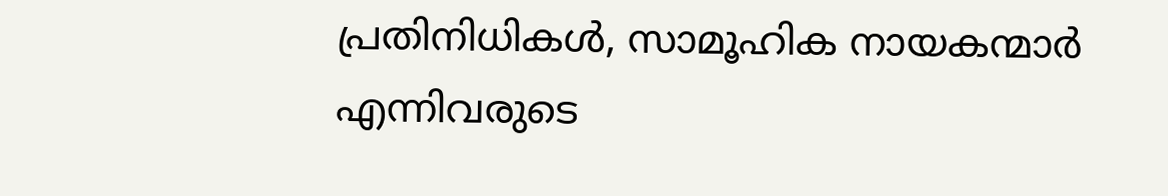പ്രതിനിധികൾ, സാമൂഹിക നായകന്മാർ എന്നിവരുടെ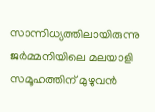സാന്നിധ്യത്തിലായിരുന്നു ജർമ്മനിയിലെ മലയാളി സമൂഹത്തിന് മുഴുവൻ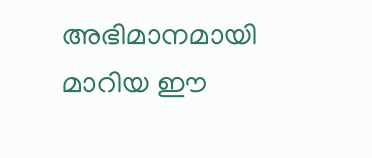അഭിമാനമായി മാറിയ ഈ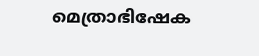മെത്രാഭിഷേക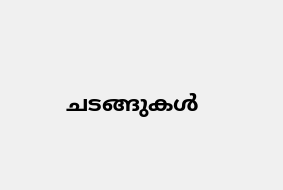ചടങ്ങുകൾ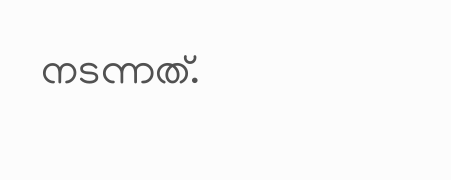നടന്നത്.